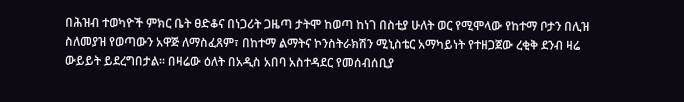በሕዝብ ተወካዮች ምክር ቤት ፀድቆና በነጋሪት ጋዜጣ ታትሞ ከወጣ ከነገ በስቲያ ሁለት ወር የሚሞላው የከተማ ቦታን በሊዝ ስለመያዝ የወጣውን አዋጅ ለማስፈጸም፣ በከተማ ልማትና ኮንስትራክሽን ሚኒስቴር አማካይነት የተዘጋጀው ረቂቅ ደንብ ዛሬ ውይይት ይደረግበታል፡፡ በዛሬው ዕለት በአዲስ አበባ አስተዳደር የመሰብሰቢያ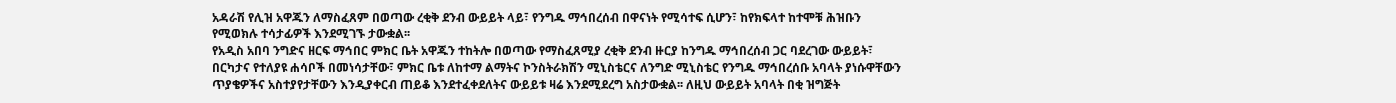አዳራሽ የሊዝ አዋጁን ለማስፈጸም በወጣው ረቂቅ ደንብ ውይይት ላይ፣ የንግዱ ማኅበረሰብ በዋናነት የሚሳተፍ ሲሆን፣ ከየክፍላተ ከተሞቹ ሕዝቡን የሚወክሉ ተሳታፊዎች እንደሚገኙ ታውቋል፡፡
የአዲስ አበባ ንግድና ዘርፍ ማኅበር ምክር ቤት አዋጁን ተከትሎ በወጣው የማስፈጸሚያ ረቂቅ ደንብ ዙርያ ከንግዱ ማኅበረሰብ ጋር ባደረገው ውይይት፣ በርካታና የተለያዩ ሐሳቦች በመነሳታቸው፣ ምክር ቤቱ ለከተማ ልማትና ኮንስትራክሽን ሚኒስቴርና ለንግድ ሚኒስቴር የንግዱ ማኅበረሰቡ አባላት ያነሱዋቸውን ጥያቄዎችና አስተያየታቸውን እንዲያቀርብ ጠይቆ እንደተፈቀደለትና ውይይቱ ዛሬ እንደሚደረግ አስታውቋል፡፡ ለዚህ ውይይት አባላት በቂ ዝግጅት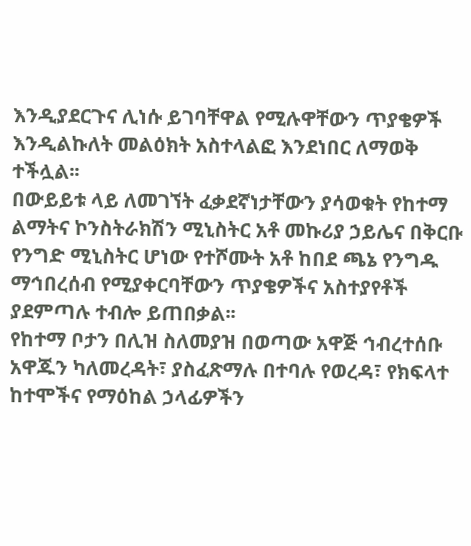እንዲያደርጉና ሊነሱ ይገባቸዋል የሚሉዋቸውን ጥያቄዎች እንዲልኩለት መልዕክት አስተላልፎ እንደነበር ለማወቅ ተችሏል፡፡
በውይይቱ ላይ ለመገኘት ፈቃደኛነታቸውን ያሳወቁት የከተማ ልማትና ኮንስትራክሽን ሚኒስትር አቶ መኩሪያ ኃይሌና በቅርቡ የንግድ ሚኒስትር ሆነው የተሾሙት አቶ ከበደ ጫኔ የንግዱ ማኅበረሰብ የሚያቀርባቸውን ጥያቄዎችና አስተያየቶች ያደምጣሉ ተብሎ ይጠበቃል፡፡
የከተማ ቦታን በሊዝ ስለመያዝ በወጣው አዋጅ ኅብረተሰቡ አዋጁን ካለመረዳት፣ ያስፈጽማሉ በተባሉ የወረዳ፣ የክፍላተ ከተሞችና የማዕከል ኃላፊዎችን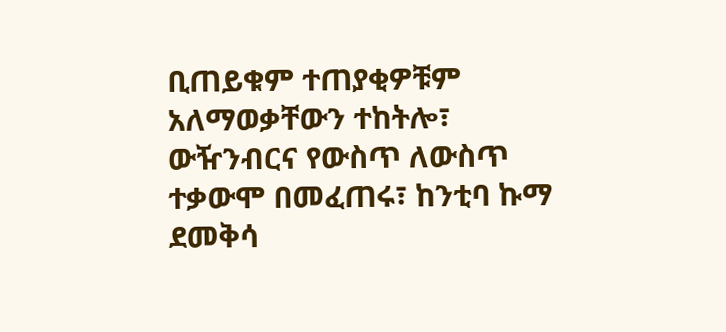ቢጠይቁም ተጠያቂዎቹም አለማወቃቸውን ተከትሎ፣ ውዥንብርና የውስጥ ለውስጥ ተቃውሞ በመፈጠሩ፣ ከንቲባ ኩማ ደመቅሳ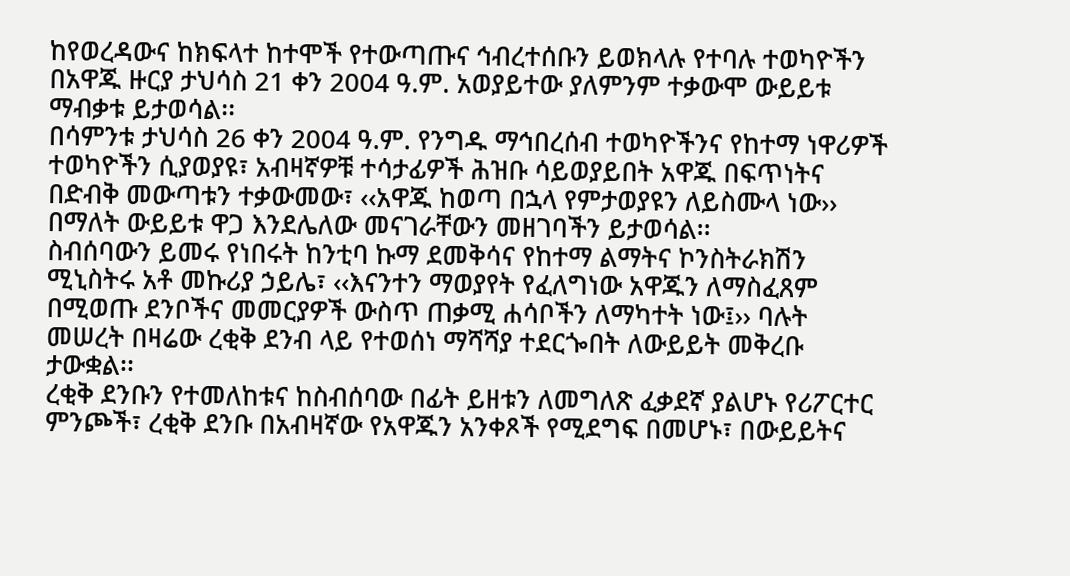ከየወረዳውና ከክፍላተ ከተሞች የተውጣጡና ኅብረተሰቡን ይወክላሉ የተባሉ ተወካዮችን በአዋጁ ዙርያ ታህሳስ 21 ቀን 2004 ዓ.ም. አወያይተው ያለምንም ተቃውሞ ውይይቱ ማብቃቱ ይታወሳል፡፡
በሳምንቱ ታህሳስ 26 ቀን 2004 ዓ.ም. የንግዱ ማኅበረሰብ ተወካዮችንና የከተማ ነዋሪዎች ተወካዮችን ሲያወያዩ፣ አብዛኛዎቹ ተሳታፊዎች ሕዝቡ ሳይወያይበት አዋጁ በፍጥነትና በድብቅ መውጣቱን ተቃውመው፣ ‹‹አዋጁ ከወጣ በኋላ የምታወያዩን ለይስሙላ ነው›› በማለት ውይይቱ ዋጋ እንደሌለው መናገራቸውን መዘገባችን ይታወሳል፡፡
ስብሰባውን ይመሩ የነበሩት ከንቲባ ኩማ ደመቅሳና የከተማ ልማትና ኮንስትራክሽን ሚኒስትሩ አቶ መኩሪያ ኃይሌ፣ ‹‹እናንተን ማወያየት የፈለግነው አዋጁን ለማስፈጸም በሚወጡ ደንቦችና መመርያዎች ውስጥ ጠቃሚ ሐሳቦችን ለማካተት ነው፤›› ባሉት መሠረት በዛሬው ረቂቅ ደንብ ላይ የተወሰነ ማሻሻያ ተደርጐበት ለውይይት መቅረቡ ታውቋል፡፡
ረቂቅ ደንቡን የተመለከቱና ከስብሰባው በፊት ይዘቱን ለመግለጽ ፈቃደኛ ያልሆኑ የሪፖርተር ምንጮች፣ ረቂቅ ደንቡ በአብዛኛው የአዋጁን አንቀጾች የሚደግፍ በመሆኑ፣ በውይይትና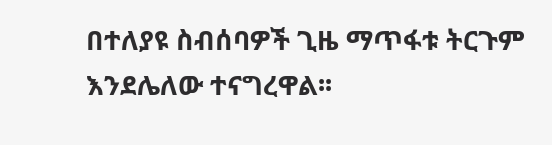በተለያዩ ስብሰባዎች ጊዜ ማጥፋቱ ትርጉም እንደሌለው ተናግረዋል፡፡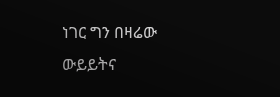ነገር ግን በዛሬው ውይይትና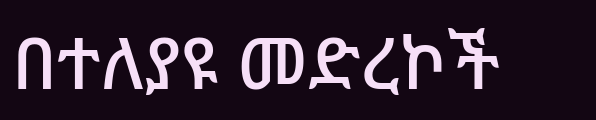በተለያዩ መድረኮች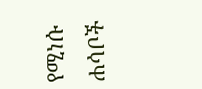የሚነሱ ሐሳቦች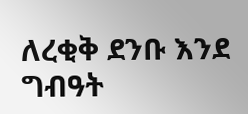ለረቂቅ ደንቡ እንደ ግብዓት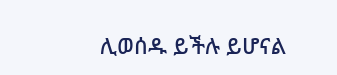ሊወሰዱ ይችሉ ይሆናል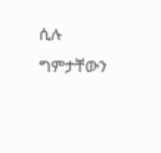ሲሉ ግምታቸውን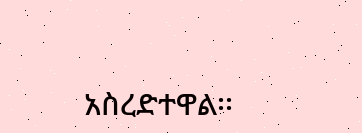አስረድተዋል፡፡